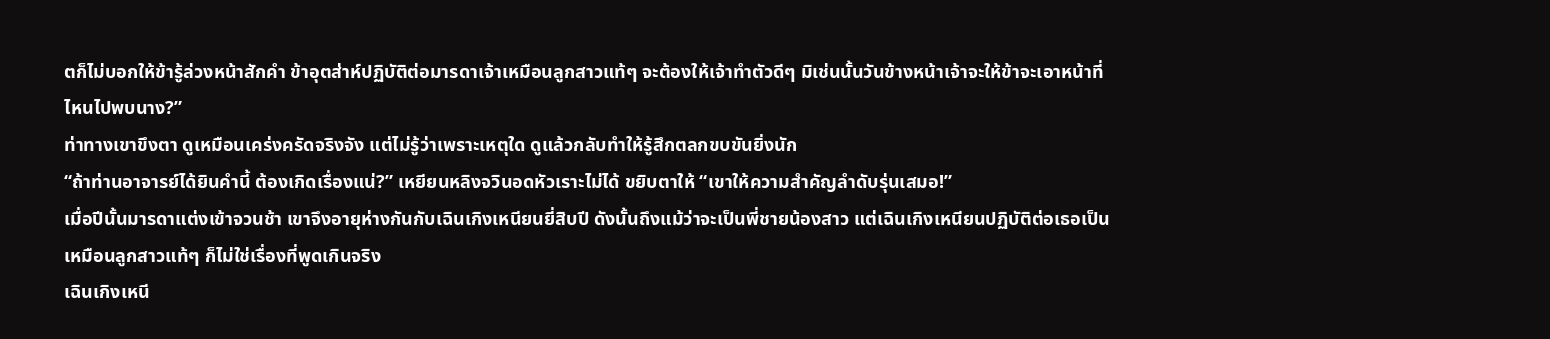ตก็ไม่บอกให้ข้ารู้ล่วงหน้าสักคำ ข้าอุตส่าห์ปฏิบัติต่อมารดาเจ้าเหมือนลูกสาวแท้ๆ จะต้องให้เจ้าทำตัวดีๆ มิเช่นนั้นวันข้างหน้าเจ้าจะให้ข้าจะเอาหน้าที่ไหนไปพบนาง?”
ท่าทางเขาขึงตา ดูเหมือนเคร่งครัดจริงจัง แต่ไม่รู้ว่าเพราะเหตุใด ดูแล้วกลับทำให้รู้สึกตลกขบขันยิ่งนัก
“ถ้าท่านอาจารย์ได้ยินคำนี้ ต้องเกิดเรื่องแน่?” เหยียนหลิงจวินอดหัวเราะไม่ได้ ขยิบตาให้ “เขาให้ความสำคัญลำดับรุ่นเสมอ!”
เมื่อปีนั้นมารดาแต่งเข้าจวนช้า เขาจึงอายุห่างกันกับเฉินเกิงเหนียนยี่สิบปี ดังนั้นถึงแม้ว่าจะเป็นพี่ชายน้องสาว แต่เฉินเกิงเหนียนปฏิบัติต่อเธอเป็นเหมือนลูกสาวแท้ๆ ก็ไม่ใช่เรื่องที่พูดเกินจริง
เฉินเกิงเหนี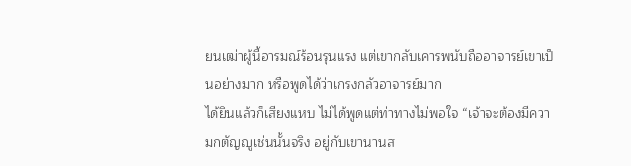ยนเฒ่าผู้นี้อารมณ์ร้อนรุนแรง แต่เขากลับเคารพนับถืออาจารย์เขาเป็นอย่างมาก หรือพูดได้ว่าเกรงกลัวอาจารย์มาก
ได้ยินแล้วก็เสียงแหบ ไม่ได้พูดแต่ท่าทางไม่พอใจ “เจ้าจะต้องมีความกตัญญูเช่นนั้นจริง อยู่กับเขานานส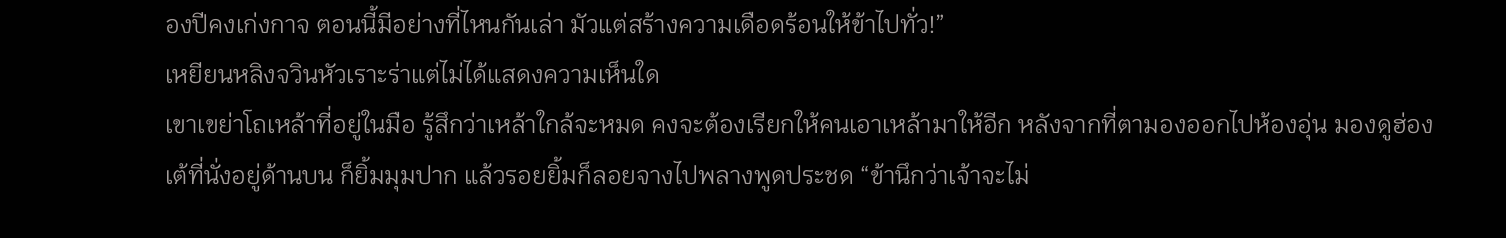องปีคงเก่งกาจ ตอนนี้มีอย่างที่ไหนกันเล่า มัวแต่สร้างความเดือดร้อนให้ข้าไปทั่ว!”
เหยียนหลิงจวินหัวเราะร่าแต่ไม่ได้แสดงความเห็นใด
เขาเขย่าโถเหล้าที่อยู่ในมือ รู้สึกว่าเหล้าใกล้จะหมด คงจะต้องเรียกให้คนเอาเหล้ามาให้อีก หลังจากที่ตามองออกไปห้องอุ่น มองดูฮ่องเต้ที่นั่งอยู่ด้านบน ก็ยิ้มมุมปาก แล้วรอยยิ้มก็ลอยจางไปพลางพูดประชด “ข้านึกว่าเจ้าจะไม่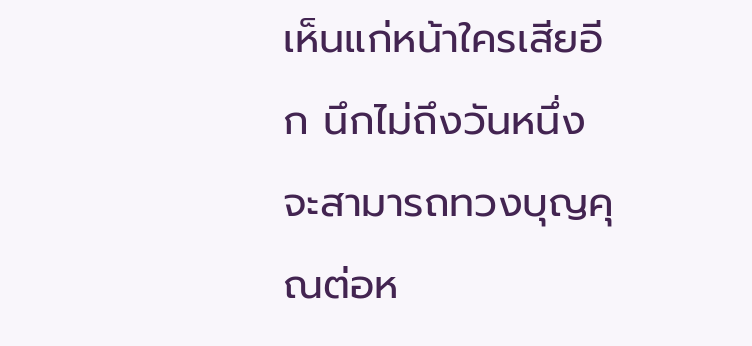เห็นแก่หน้าใครเสียอีก นึกไม่ถึงวันหนึ่งจะสามารถทวงบุญคุณต่อห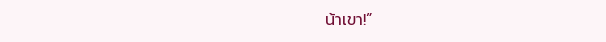น้าเขา!”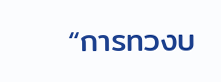“การทวงบ